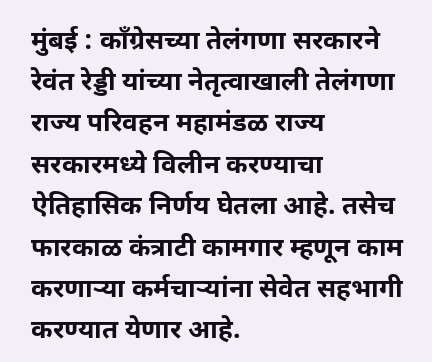मुंबई : काँग्रेसच्या तेलंगणा सरकारने रेवंत रेड्डी यांच्या नेतृत्वाखाली तेलंगणा राज्य परिवहन महामंडळ राज्य सरकारमध्ये विलीन करण्याचा ऐतिहासिक निर्णय घेतला आहे. तसेच फारकाळ कंत्राटी कामगार म्हणून काम करणाऱ्या कर्मचाऱ्यांना सेवेत सहभागी करण्यात येणार आहे.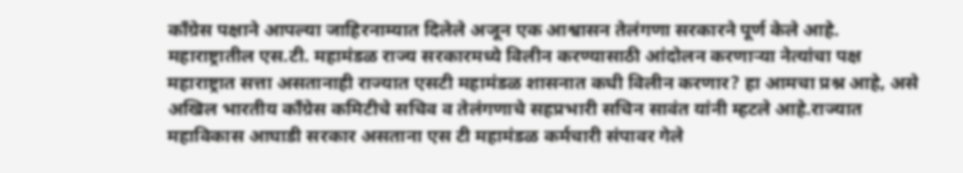काँग्रेस पक्षाने आपल्या जाहिरनाम्यात दिलेले अजून एक आश्वासन तेलंगणा सरकारने पूर्ण केले आहे.
महाराष्ट्रातील एस.टी. महामंडळ राज्य सरकारमध्ये विलीन करण्यासाठी आंदोलन करणाऱ्या नेत्यांचा पक्ष महाराष्ट्रात सत्ता असतानाही राज्यात एसटी महामंडळ शासनात कधी विलीन करणार? हा आमचा प्रश्न आहे, असे अखिल भारतीय काँग्रेस कमिटीचे सचिव व तेलंगणाचे सहप्रभारी सचिन सावंत यांनी म्हटले आहे.राज्यात महाविकास आघाडी सरकार असताना एस टी महामंडळ कर्मचारी संपावर गेले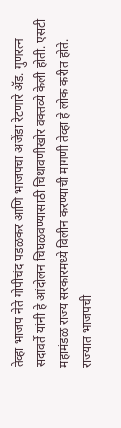तेव्हा भाजप नेते गोपीचंद पडळकर आणि भाजपचा अजेंडा रेटणारे ॲड. गुणरत्न सदावर्ते यांनी हे आंदोलन चिघळवण्यासाठी चिथावणीखोर वक्तव्ये केली होती. एसटी महामंडळ राज्य सरकारमध्ये विलीन करण्याची मागणी तेव्हा हे लोक करीत होते. राज्यात भाजपची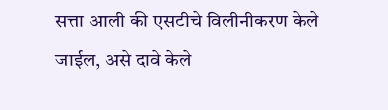सत्ता आली की एसटीचे विलीनीकरण केले जाईल, असे दावे केले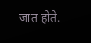जात होते.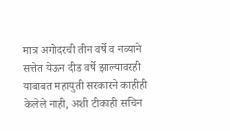मात्र अगोदरची तीन वर्षे व नव्याने सत्तेत येऊन दीड वर्षे झाल्यावरही याबाबत महायुती सरकारने काहीही केलेले नाही, अशी टीकाही सचिन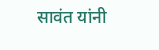सावंत यांनी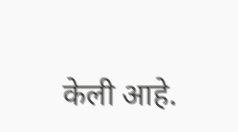केली आहे.